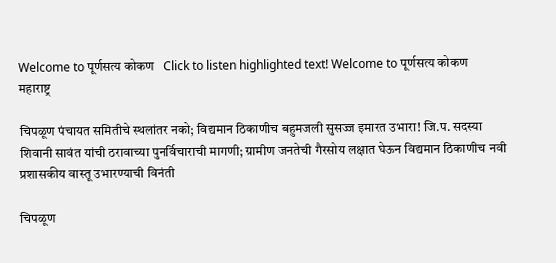Welcome to पूर्णसत्य कोकण   Click to listen highlighted text! Welcome to पूर्णसत्य कोकण
महाराष्ट्र

चिपळूण पंचायत समितीचे स्थलांतर नको; विद्यमान ठिकाणीच बहुमजली सुसज्ज इमारत उभारा! जि.प. सदस्या शिवानी सावंत यांची ठरावाच्या पुनर्विचाराची मागणी; ग्रामीण जनतेची गैरसोय लक्षात घेऊन विद्यमान ठिकाणीच नवी प्रशासकीय वास्तू उभारण्याची विनंती

चिपळूण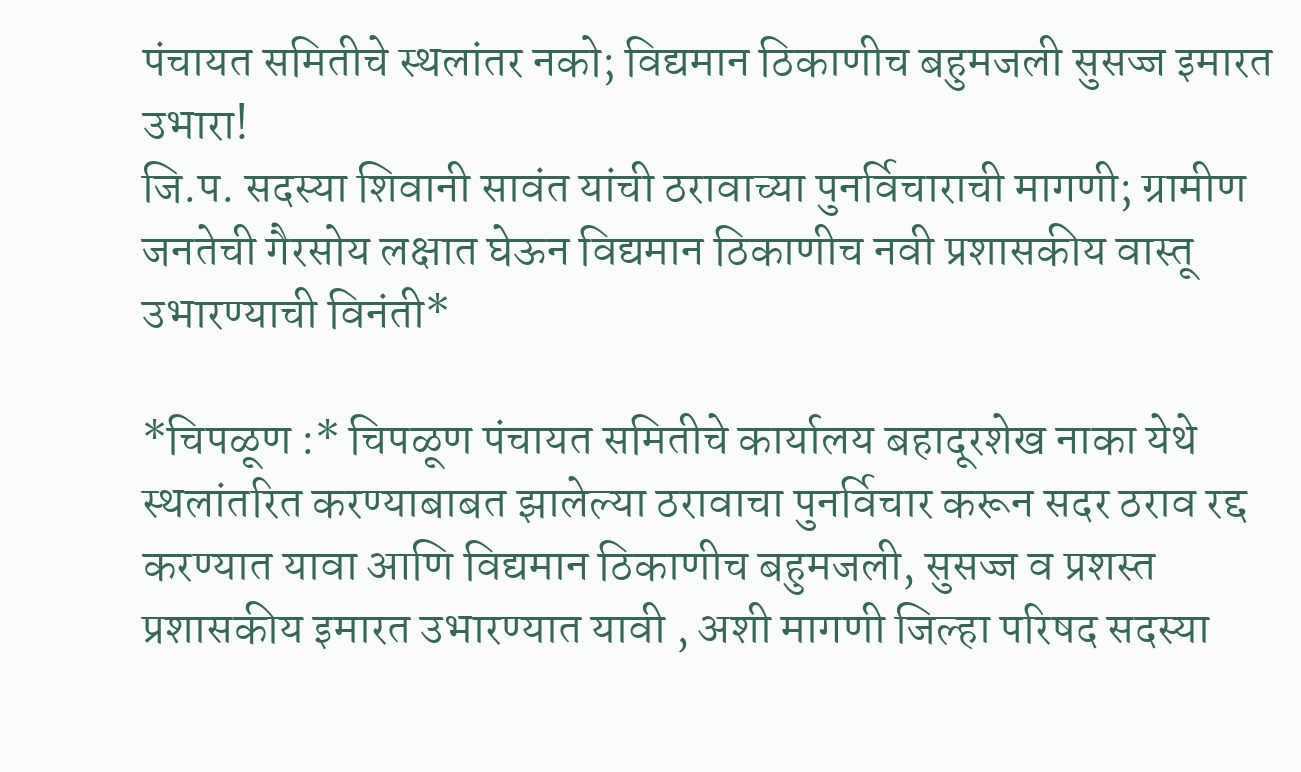पंचायत समितीचे स्थलांतर नको; विद्यमान ठिकाणीच बहुमजली सुसज्ज इमारत उभारा!
जि.प. सदस्या शिवानी सावंत यांची ठरावाच्या पुनर्विचाराची मागणी; ग्रामीण जनतेची गैरसोय लक्षात घेऊन विद्यमान ठिकाणीच नवी प्रशासकीय वास्तू उभारण्याची विनंती*

*चिपळूण :* चिपळूण पंचायत समितीचे कार्यालय बहादूरशेख नाका येथे स्थलांतरित करण्याबाबत झालेल्या ठरावाचा पुनर्विचार करून सदर ठराव रद्द करण्यात यावा आणि विद्यमान ठिकाणीच बहुमजली, सुसज्ज व प्रशस्त प्रशासकीय इमारत उभारण्यात यावी , अशी मागणी जिल्हा परिषद सदस्या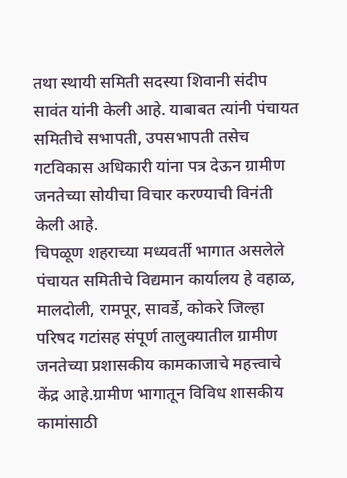तथा स्थायी समिती सदस्या शिवानी संदीप सावंत यांनी केली आहे. याबाबत त्यांनी पंचायत समितीचे सभापती, उपसभापती तसेच गटविकास अधिकारी यांना पत्र देऊन ग्रामीण जनतेच्या सोयीचा विचार करण्याची विनंती केली आहे.
चिपळूण शहराच्या मध्यवर्ती भागात असलेले पंचायत समितीचे विद्यमान कार्यालय हे वहाळ, मालदोली, रामपूर, सावर्डे, कोकरे जिल्हा परिषद गटांसह संपूर्ण तालुक्यातील ग्रामीण जनतेच्या प्रशासकीय कामकाजाचे महत्त्वाचे केंद्र आहे.ग्रामीण भागातून विविध शासकीय कामांसाठी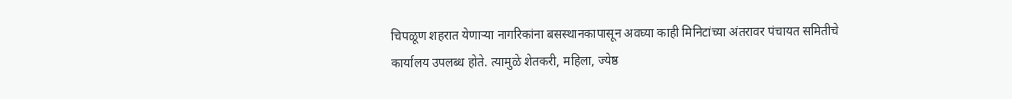चिपळूण शहरात येणाऱ्या नागरिकांना बसस्थानकापासून अवघ्या काही मिनिटांच्या अंतरावर पंचायत समितीचे कार्यालय उपलब्ध होते. त्यामुळे शेतकरी, महिला, ज्येष्ठ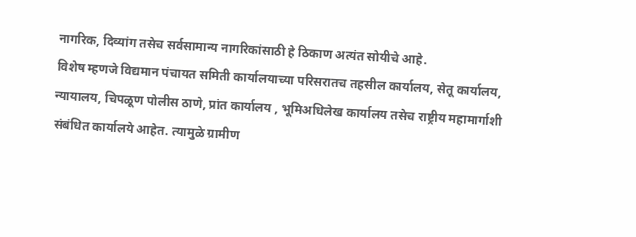नागरिक, दिव्यांग तसेच सर्वसामान्य नागरिकांसाठी हे ठिकाण अत्यंत सोयीचे आहे.
विशेष म्हणजे विद्यमान पंचायत समिती कार्यालयाच्या परिसरातच तहसील कार्यालय, सेतू कार्यालय, न्यायालय, चिपळूण पोलीस ठाणे, प्रांत कार्यालय , भूमिअधिलेख कार्यालय तसेच राष्ट्रीय महामार्गाशी संबंधित कार्यालये आहेत. त्यामुळे ग्रामीण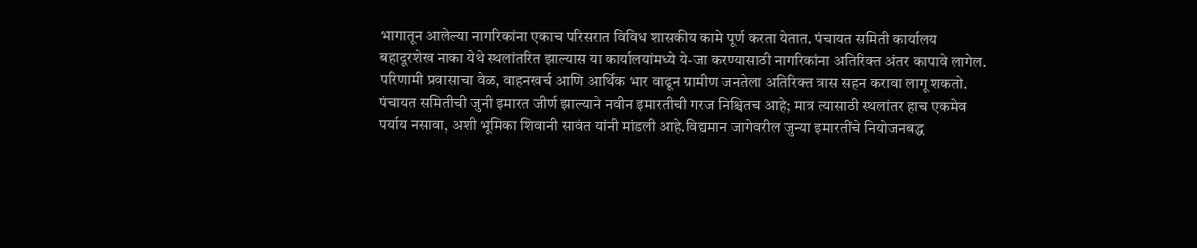भागातून आलेल्या नागरिकांना एकाच परिसरात विविध शासकीय कामे पूर्ण करता येतात. पंचायत समिती कार्यालय बहादूरशेख नाका येथे स्थलांतरित झाल्यास या कार्यालयांमध्ये ये-जा करण्यासाठी नागरिकांना अतिरिक्त अंतर कापावे लागेल. परिणामी प्रवासाचा वेळ, वाहनखर्च आणि आर्थिक भार वाढून ग्रामीण जनतेला अतिरिक्त त्रास सहन करावा लागू शकतो.
पंचायत समितीची जुनी इमारत जीर्ण झाल्याने नवीन इमारतीची गरज निश्चितच आहे; मात्र त्यासाठी स्थलांतर हाच एकमेव पर्याय नसावा, अशी भूमिका शिवानी सावंत यांनी मांडली आहे.विद्यमान जागेवरील जुन्या इमारतींचे नियोजनबद्ध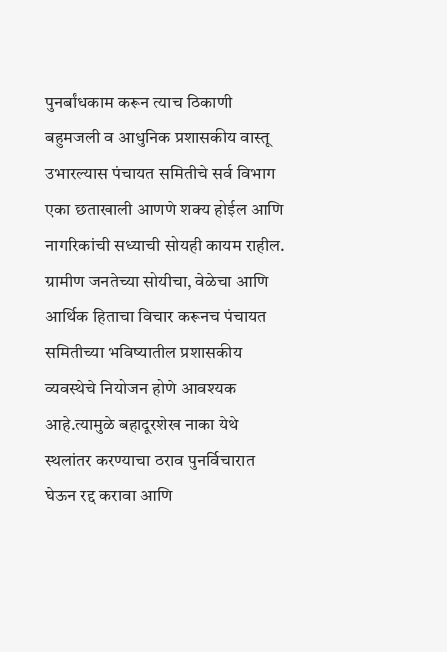पुनर्बांधकाम करून त्याच ठिकाणी बहुमजली व आधुनिक प्रशासकीय वास्तू उभारल्यास पंचायत समितीचे सर्व विभाग एका छताखाली आणणे शक्य होईल आणि नागरिकांची सध्याची सोयही कायम राहील.
ग्रामीण जनतेच्या सोयीचा, वेळेचा आणि आर्थिक हिताचा विचार करूनच पंचायत समितीच्या भविष्यातील प्रशासकीय व्यवस्थेचे नियोजन होणे आवश्यक आहे.त्यामुळे बहादूरशेख नाका येथे स्थलांतर करण्याचा ठराव पुनर्विचारात घेऊन रद्द करावा आणि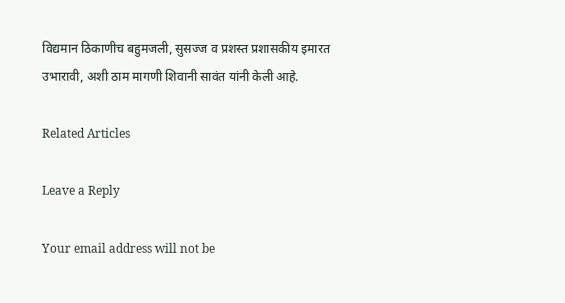विद्यमान ठिकाणीच बहुमजली, सुसज्ज व प्रशस्त प्रशासकीय इमारत उभारावी, अशी ठाम मागणी शिवानी सावंत यांनी केली आहे.

Related Articles

Leave a Reply

Your email address will not be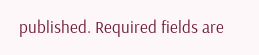published. Required fields are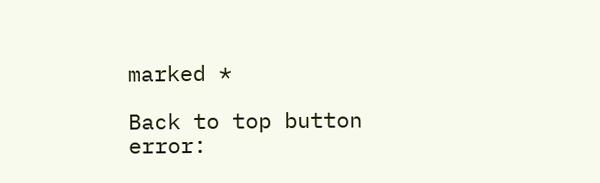marked *

Back to top button
error: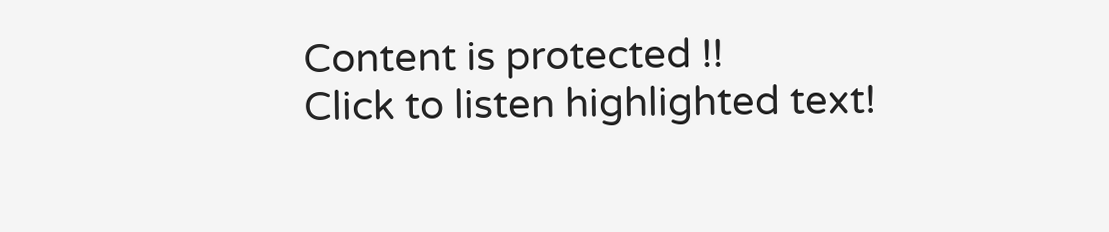Content is protected !!
Click to listen highlighted text!